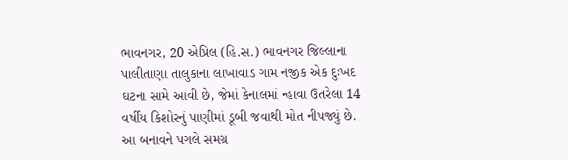ભાવનગર, 20 એપ્રિલ (હિ.સ.) ભાવનગર જિલ્લાના પાલીતાણા તાલુકાના લાખાવાડ ગામ નજીક એક દુઃખદ ઘટના સામે આવી છે, જેમાં કેનાલમાં ન્હાવા ઉતરેલા 14 વર્ષીય કિશોરનું પાણીમાં ડૂબી જવાથી મોત નીપજ્યું છે. આ બનાવને પગલે સમગ્ર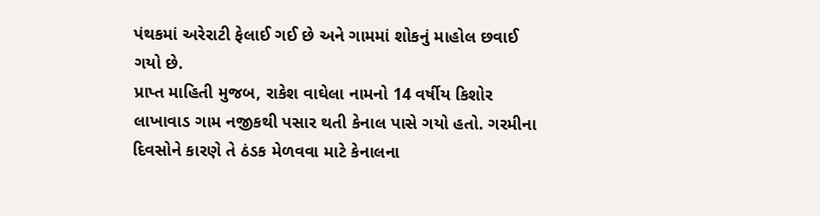પંથકમાં અરેરાટી ફેલાઈ ગઈ છે અને ગામમાં શોકનું માહોલ છવાઈ ગયો છે.
પ્રાપ્ત માહિતી મુજબ, રાકેશ વાઘેલા નામનો 14 વર્ષીય કિશોર લાખાવાડ ગામ નજીકથી પસાર થતી કેનાલ પાસે ગયો હતો. ગરમીના દિવસોને કારણે તે ઠંડક મેળવવા માટે કેનાલના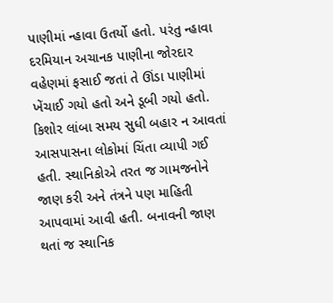પાણીમાં ન્હાવા ઉતર્યો હતો. પરંતુ ન્હાવા દરમિયાન અચાનક પાણીના જોરદાર વહેણમાં ફસાઈ જતાં તે ઊંડા પાણીમાં ખેંચાઈ ગયો હતો અને ડૂબી ગયો હતો.
કિશોર લાંબા સમય સુધી બહાર ન આવતાં આસપાસના લોકોમાં ચિંતા વ્યાપી ગઈ હતી. સ્થાનિકોએ તરત જ ગામજનોને જાણ કરી અને તંત્રને પણ માહિતી આપવામાં આવી હતી. બનાવની જાણ થતાં જ સ્થાનિક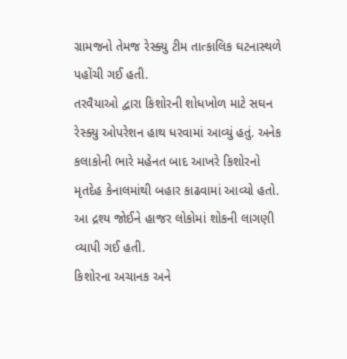ગ્રામજનો તેમજ રેસ્ક્યુ ટીમ તાત્કાલિક ઘટનાસ્થળે પહોંચી ગઈ હતી.
તરવૈયાઓ દ્વારા કિશોરની શોધખોળ માટે સઘન રેસ્ક્યુ ઓપરેશન હાથ ધરવામાં આવ્યું હતું. અનેક કલાકોની ભારે મહેનત બાદ આખરે કિશોરનો મૃતદેહ કેનાલમાંથી બહાર કાઢવામાં આવ્યો હતો. આ દ્રશ્ય જોઈને હાજર લોકોમાં શોકની લાગણી વ્યાપી ગઈ હતી.
કિશોરના અચાનક અને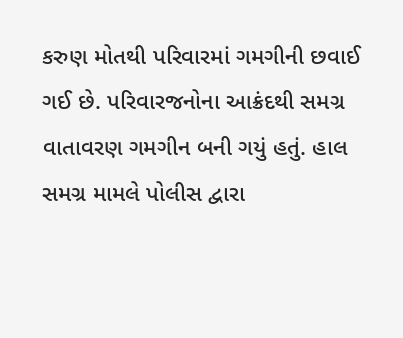કરુણ મોતથી પરિવારમાં ગમગીની છવાઈ ગઈ છે. પરિવારજનોના આક્રંદથી સમગ્ર વાતાવરણ ગમગીન બની ગયું હતું. હાલ સમગ્ર મામલે પોલીસ દ્વારા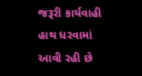જરૂરી કાર્યવાહી હાથ ધરવામાં આવી રહી છે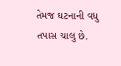તેમજ ઘટનાની વધુ તપાસ ચાલુ છે.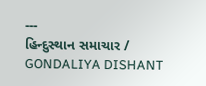---
હિન્દુસ્થાન સમાચાર / GONDALIYA DISHANT